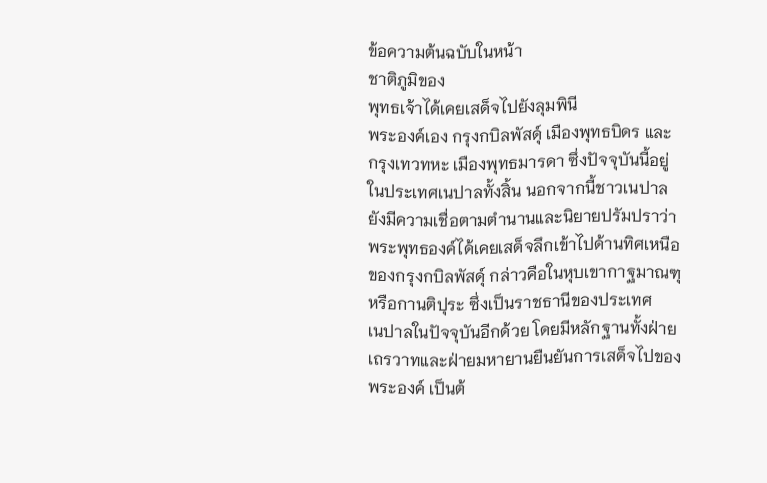ข้อความต้นฉบับในหน้า
ชาติภูมิของ
พุทธเจ้าได้เคยเสด็จไปยังลุมพินี
พระองค์เอง กรุงกบิลพัสดุ์ เมืองพุทธบิดร และ
กรุงเทวทหะ เมืองพุทธมารดา ซึ่งปัจจุบันนี้อยู่
ในประเทศเนปาลทั้งสิ้น นอกจากนี้ชาวเนปาล
ยังมีความเชื่อตามตำนานและนิยายปรัมปราว่า
พระพุทธองค์ได้เคยเสด็จลึกเข้าไปด้านทิศเหนือ
ของกรุงกบิลพัสดุ์ กล่าวคือในหุบเขากาฐมาณฑุ
หรือกานติปุระ ซึ่งเป็นราชธานีของประเทศ
เนปาลในปัจจุบันอีกด้วย โดยมีหลักฐานทั้งฝ่าย
เถรวาทและฝ่ายมหายานยืนยันการเสด็จไปของ
พระองค์ เป็นต้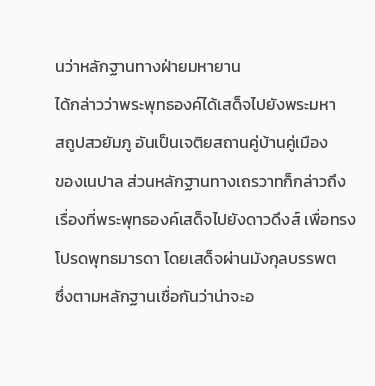นว่าหลักฐานทางฝ่ายมหายาน
ได้กล่าวว่าพระพุทธองค์ได้เสด็จไปยังพระมหา
สถูปสวยัมภู อันเป็นเจติยสถานคู่บ้านคู่เมือง
ของเนปาล ส่วนหลักฐานทางเถรวาทก็กล่าวถึง
เรื่องที่พระพุทธองค์เสด็จไปยังดาวดึงส์ เพื่อทรง
โปรดพุทธมารดา โดยเสด็จผ่านมังกุลบรรพต
ซึ่งตามหลักฐานเชื่อกันว่าน่าจะอ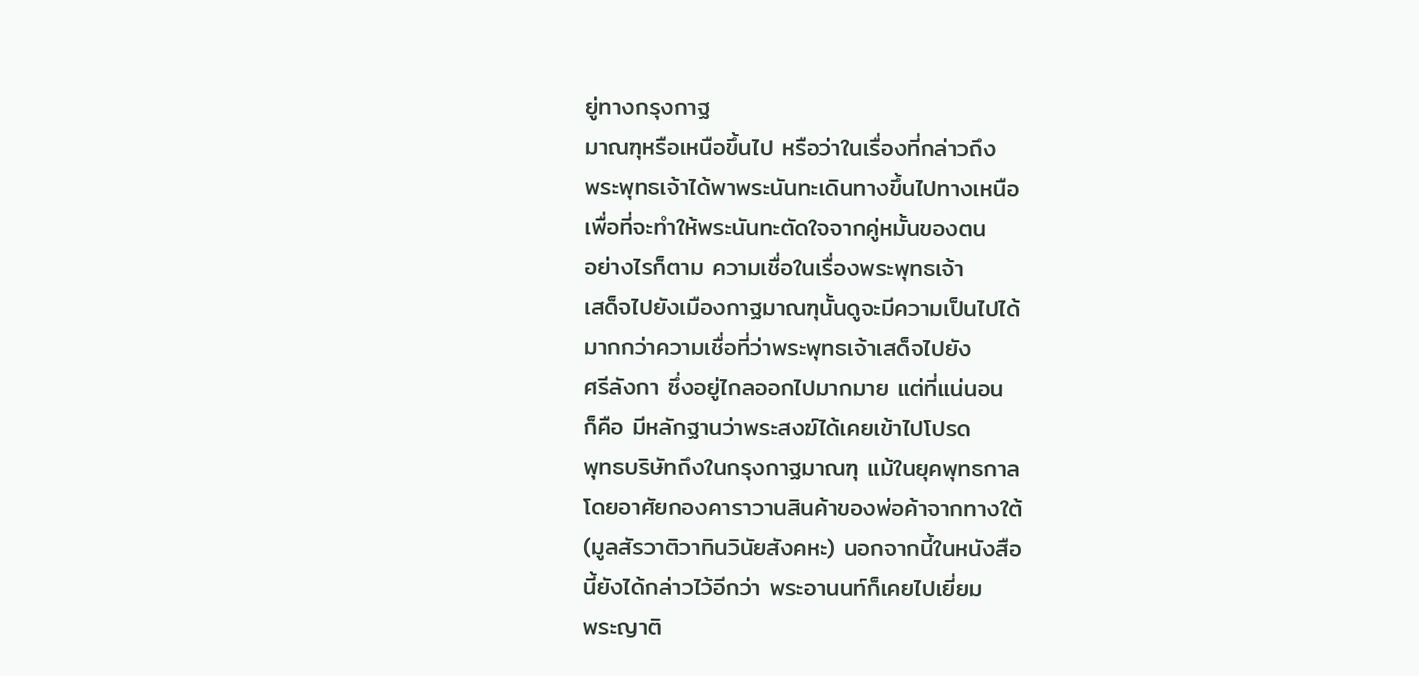ยู่ทางกรุงกาฐ
มาณฑุหรือเหนือขึ้นไป หรือว่าในเรื่องที่กล่าวถึง
พระพุทธเจ้าได้พาพระนันทะเดินทางขึ้นไปทางเหนือ
เพื่อที่จะทำให้พระนันทะตัดใจจากคู่หมั้นของตน
อย่างไรก็ตาม ความเชื่อในเรื่องพระพุทธเจ้า
เสด็จไปยังเมืองกาฐมาณฑุนั้นดูจะมีความเป็นไปได้
มากกว่าความเชื่อที่ว่าพระพุทธเจ้าเสด็จไปยัง
ศรีลังกา ซึ่งอยู่ไกลออกไปมากมาย แต่ที่แน่นอน
ก็คือ มีหลักฐานว่าพระสงฆ์ได้เคยเข้าไปโปรด
พุทธบริษัทถึงในกรุงกาฐมาณฑุ แม้ในยุคพุทธกาล
โดยอาศัยกองคาราวานสินค้าของพ่อค้าจากทางใต้
(มูลสัรวาติวาทินวินัยสังคหะ) นอกจากนี้ในหนังสือ
นี้ยังได้กล่าวไว้อีกว่า พระอานนท์ก็เคยไปเยี่ยม
พระญาติ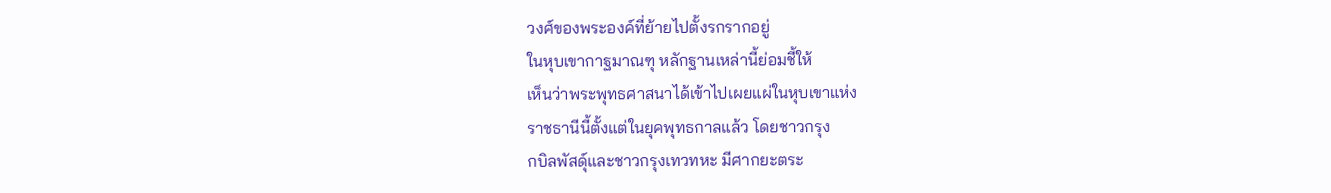วงศ์ของพระองค์ที่ย้ายไปตั้งรกรากอยู่
ในหุบเขากาฐมาณฑุ หลักฐานเหล่านี้ย่อมชี้ให้
เห็นว่าพระพุทธศาสนาได้เข้าไปเผยแผ่ในหุบเขาแห่ง
ราชธานีนี้ตั้งแต่ในยุคพุทธกาลแล้ว โดยชาวกรุง
กบิลพัสดุ์และชาวกรุงเทวทหะ มีศากยะตระ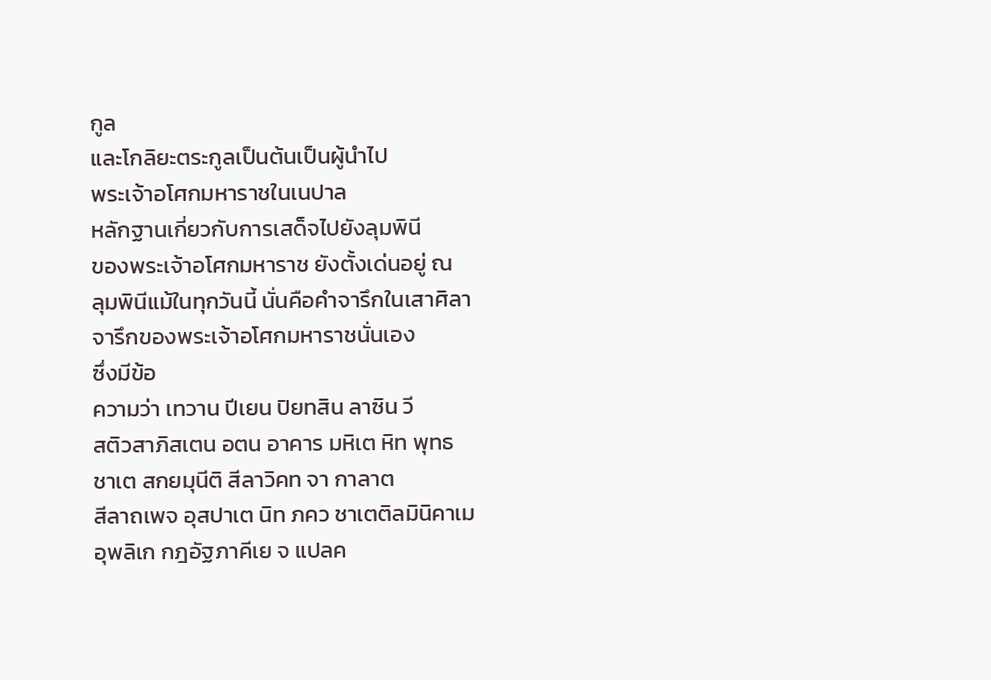กูล
และโกลิยะตระกูลเป็นต้นเป็นผู้นำไป
พระเจ้าอโศกมหาราชในเนปาล
หลักฐานเกี่ยวกับการเสด็จไปยังลุมพินี
ของพระเจ้าอโศกมหาราช ยังตั้งเด่นอยู่ ณ
ลุมพินีแม้ในทุกวันนี้ นั่นคือคำจารึกในเสาศิลา
จารึกของพระเจ้าอโศกมหาราชนั่นเอง
ซึ่งมีข้อ
ความว่า เทวาน ปีเยน ปิยทสิน ลาซิน วี
สติวสาภิสเตน อตน อาคาร มหิเต หิท พุทธ
ชาเต สกยมุนีติ สีลาวิคท จา กาลาต
สีลาถเพจ อุสปาเต นิท ภคว ชาเตติลมินิคาเม
อุพลิเก กฎอัฐภาคีเย จ แปลค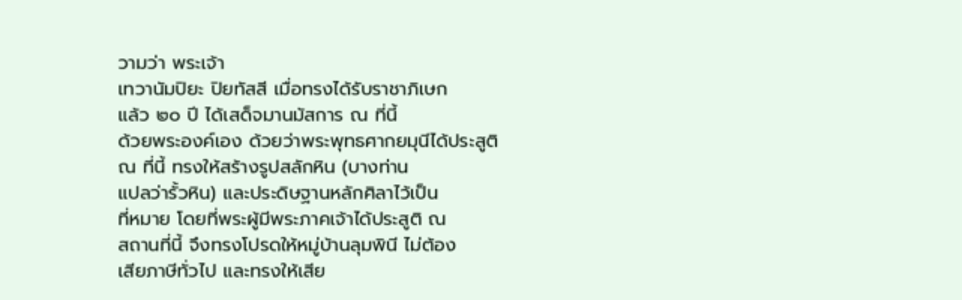วามว่า พระเจ้า
เทวานัมปิยะ ปิยทัสสี เมื่อทรงได้รับราชาภิเษก
แล้ว ๒๐ ปี ได้เสด็จมานมัสการ ณ ที่นี้
ด้วยพระองค์เอง ด้วยว่าพระพุทธศากยมุนีได้ประสูติ
ณ ที่นี้ ทรงให้สร้างรูปสลักหิน (บางท่าน
แปลว่ารั้วหิน) และประดิษฐานหลักศิลาไว้เป็น
ที่หมาย โดยที่พระผู้มีพระภาคเจ้าได้ประสูติ ณ
สถานที่นี้ จึงทรงโปรดให้หมู่บ้านลุมพินี ไม่ต้อง
เสียภาษีทั่วไป และทรงให้เสีย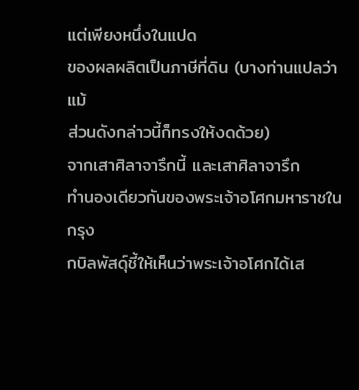แต่เพียงหนึ่งในแปด
ของผลผลิตเป็นภาษีที่ดิน (บางท่านแปลว่าแม้
ส่วนดังกล่าวนี้ก็ทรงให้งดด้วย)
จากเสาศิลาจารึกนี้ และเสาศิลาจารึก
ทำนองเดียวกันของพระเจ้าอโศกมหาราชในกรุง
กบิลพัสดุ์ชี้ให้เห็นว่าพระเจ้าอโศกได้เส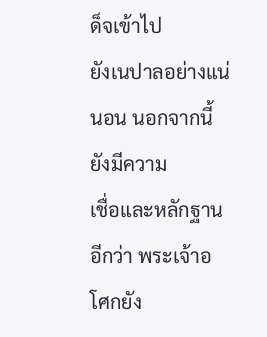ด็จเข้าไป
ยังเนปาลอย่างแน่นอน นอกจากนี้ ยังมีความ
เชื่อและหลักฐานอีกว่า พระเจ้าอโศกยัง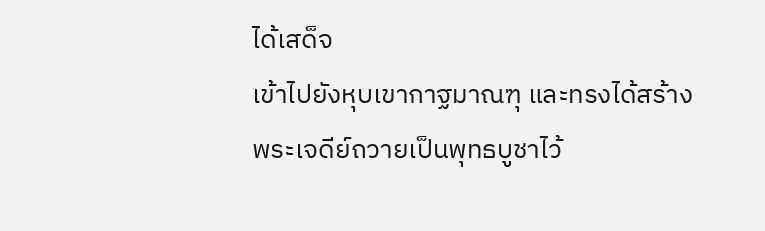ได้เสด็จ
เข้าไปยังหุบเขากาฐมาณฑุ และทรงได้สร้าง
พระเจดีย์ถวายเป็นพุทธบูชาไว้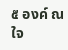๕ องค์ ณ ใจ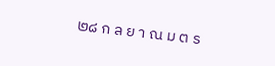๒๘ ก ล ย า ณ ม ต ร